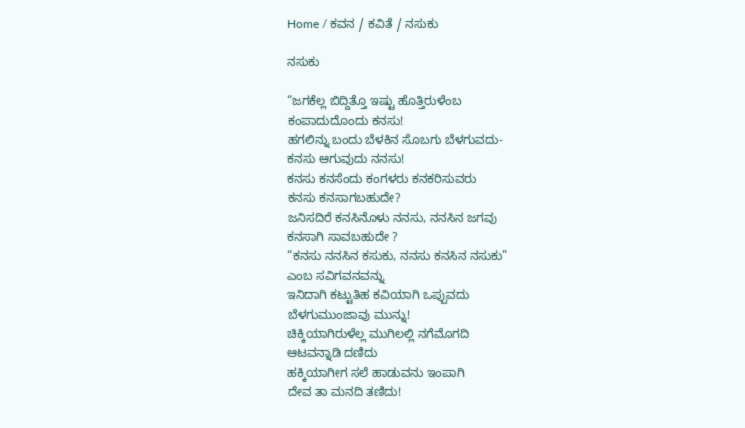Home / ಕವನ / ಕವಿತೆ / ನಸುಕು

ನಸುಕು

“ಜಗಕೆಲ್ಲ ಬಿದ್ದಿತ್ತೊ ಇಷ್ಟು ಹೊತ್ತಿರುಳೆಂಬ
ಕಂಪಾದುದೊಂದು ಕನಸು!
ಹಗಲಿನ್ನು ಬಂದು ಬೆಳಕಿನ ಸೊಬಗು ಬೆಳಗುವದು-
ಕನಸು ಆಗುವುದು ನನಸು!
ಕನಸು ಕನಸೆಂದು ಕಂಗಳರು ಕನಕರಿಸುವರು
ಕನಸು ಕನಸಾಗಬಹುದೇ?
ಜನಿಸದಿರೆ ಕನಸಿನೊಳು ನನಸು, ನನಸಿನ ಜಗವು
ಕನಸಾಗಿ ಸಾವಬಹುದೇ ?
“ಕನಸು ನನಸಿನ ಕಸುಕು, ನನಸು ಕನಸಿನ ನಸುಕು”
ಎಂಬ ಸವಿಗವನವನ್ನು
ಇನಿದಾಗಿ ಕಟ್ಟುತಿಹ ಕವಿಯಾಗಿ ಒಪ್ಪುವದು
ಬೆಳಗುಮುಂಜಾವು ಮುನ್ನು!
ಚಿಕ್ಕಿಯಾಗಿರುಳೆಲ್ಲ ಮುಗಿಲಲ್ಲಿ ನಗೆಮೊಗದಿ
ಆಟವನ್ನಾಡಿ ದಣಿದು
ಹಕ್ಕಿಯಾಗೀಗ ಸಲೆ ಹಾಡುವನು ಇಂಪಾಗಿ
ದೇವ ತಾ ಮನದಿ ತಣಿದು!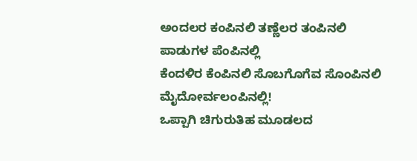ಅಂದಲರ ಕಂಪಿನಲಿ ತಣ್ಣೆಲರ ತಂಪಿನಲಿ
ಪಾಡುಗಳ ಪೆಂಪಿನಲ್ಲಿ
ಕೆಂದಳಿರ ಕೆಂಪಿನಲಿ ಸೊಬಗೊಗೆವ ಸೊಂಪಿನಲಿ
ಮೈದೋರ್ವಲಂಪಿನಲ್ಲಿ!
ಒಪ್ಪಾಗಿ ಚಿಗುರುತಿಹ ಮೂಡಲದ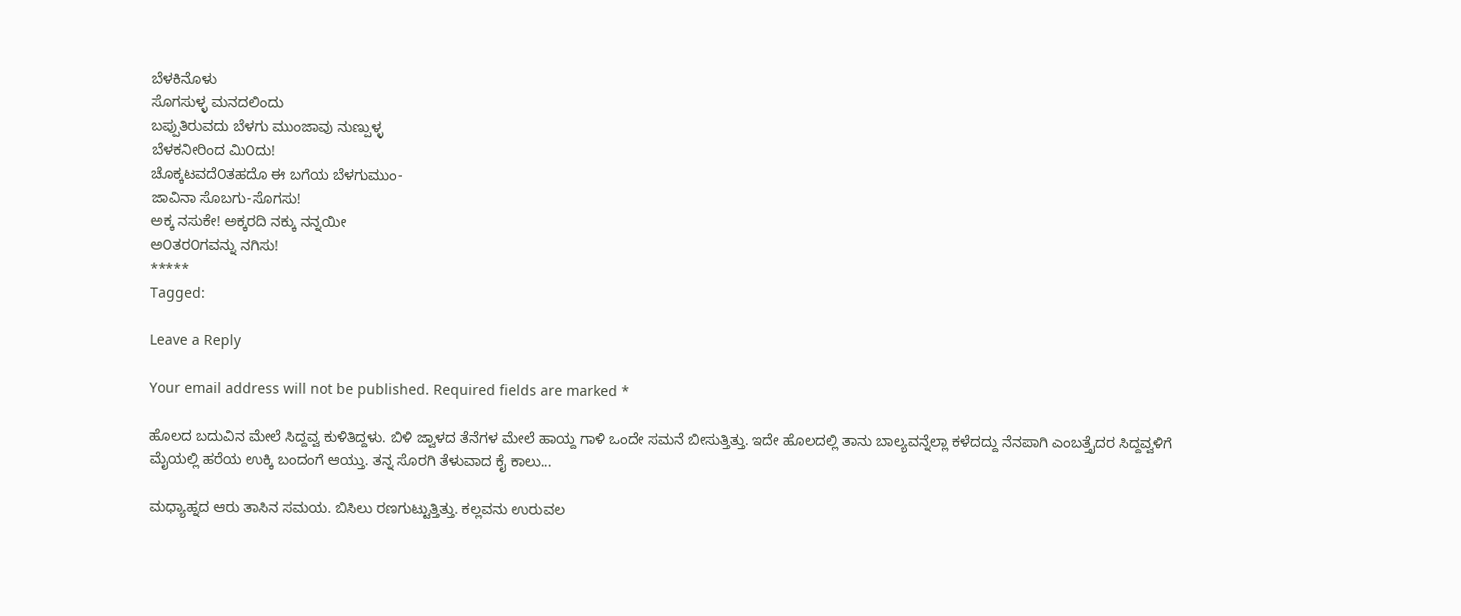ಬೆಳಕಿನೊಳು
ಸೊಗಸುಳ್ಳ ಮನದಲಿಂದು
ಬಪ್ಪುತಿರುವದು ಬೆಳಗು ಮುಂಜಾವು ನುಣ್ಪುಳ್ಳ
ಬೆಳಕನೀರಿಂದ ಮಿ೦ದು!
ಚೊಕ್ಕಟವದೆ೦ತಹದೊ ಈ ಬಗೆಯ ಬೆಳಗುಮುಂ-
ಜಾವಿನಾ ಸೊಬಗು-ಸೊಗಸು!
ಅಕ್ಕ ನಸುಕೇ! ಅಕ್ಕರದಿ ನಕ್ಕು ನನ್ನಯೀ
ಅ೦ತರ೦ಗವನ್ನು ನಗಿಸು!
*****
Tagged:

Leave a Reply

Your email address will not be published. Required fields are marked *

ಹೊಲದ ಬದುವಿನ ಮೇಲೆ ಸಿದ್ದವ್ವ ಕುಳಿತಿದ್ದಳು. ಬಿಳಿ ಜ್ವಾಳದ ತೆನೆಗಳ ಮೇಲೆ ಹಾಯ್ದ ಗಾಳಿ ಒಂದೇ ಸಮನೆ ಬೀಸುತ್ತಿತ್ತು. ಇದೇ ಹೊಲದಲ್ಲಿ ತಾನು ಬಾಲ್ಯವನ್ನೆಲ್ಲಾ ಕಳೆದದ್ದು ನೆನಪಾಗಿ ಎಂಬತ್ತೈದರ ಸಿದ್ದವ್ವಳಿಗೆ ಮೈಯಲ್ಲಿ ಹರೆಯ ಉಕ್ಕಿ ಬಂದಂಗೆ ಆಯ್ತು. ತನ್ನ ಸೊರಗಿ ತೆಳುವಾದ ಕೈ ಕಾಲು...

ಮಧ್ಯಾಹ್ನದ ಆರು ತಾಸಿನ ಸಮಯ. ಬಿಸಿಲು ರಣಗುಟ್ಟುತ್ತಿತ್ತು. ಕಲ್ಲವನು ಉರುವಲ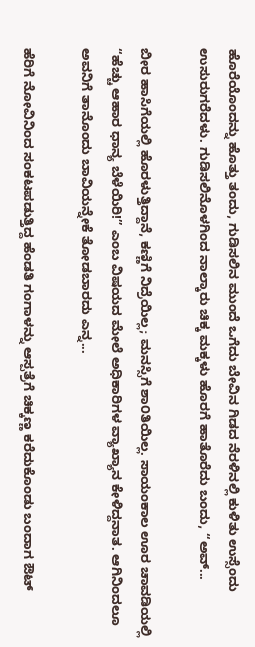ಹೊರೆಯೊಂದನ್ನು ಹೊತ್ತು ತಂದು, ಗುಡಿಸಲಿನ ಮುಂದೆ ಒಗೆದು ಬೇವಿನ ಗಿಡದ ನೆರಳಿನಲ್ಲಿ ಕುಳಿತು ಉಸ್ಸೆಂದು ಉಸುರುಗರೆದಳು. ಗುಡಿಸಲಿನೊಳಗಿಂದ ನಾಲ್ಕಾರು ಚಿಕ್ಕ ಮಕ್ಕಳು ಹೊರಗೆ ಹಾತೊರೆದು ಬಂದು, “ಅವ್...

ಬೀರ ಹಾಸಿಗೆಯಲ್ಲಿ ಹೊರಳುತ್ತಿದ್ದಾನೆ, ಕಣ್ಣಿಗೆ ನಿದ್ರೆಯಿಲ್ಲ; ಮನಸ್ಸಿಗೆ ಶಾ೦ತಿಯಿಲ್ಲ. ಸಾಯಂಕಾಲ ಊರ ಚಾವಡಿಯಲ್ಲಿ “ಹೆಚ್ಚು ಆಹಾರ ಧಾನ್ಯ ಬೆಳೆಯಿರಿ!” ಎಂಬ ವಿಷಯದ ಮೇಲೆ ಅಧಿಕಾರಿಗಳ ವ್ಯಾಖ್ಯಾನ ಕೇಳಿದ್ದನಾತ. ಆಗಿನಿಂದಲೂ ಅವನಿಗೆ ತಾನೊಂದು ಬಾವಿಯನ್ನೇಕೆ ತೋಡಬಾರದು ಎನ್ನ...

ಹೆರಿಗೆ ನೋವಿನಿಂದ ಸಂಕಟಪಡುತ್ತಿದ್ದ ಹೆಂಡತಿ ಗಂಗಾಳನ್ನು ಆಸ್ಪತ್ರೆಗೆ ಚಿಕ್ಕಣ್ಣ ಕರೆದುಕೊಂಡು ಬಂದಾಗ ಔಟ್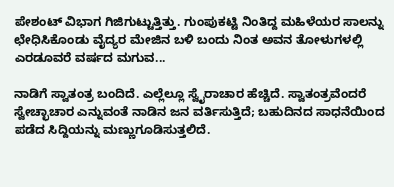ಪೇಶಂಟ್ ವಿಭಾಗ ಗಿಜಿಗುಟ್ಟುತ್ತಿತ್ತು. ಗುಂಪುಕಟ್ಟಿ ನಿಂತಿದ್ದ ಮಹಿಳೆಯರ ಸಾಲನ್ನು ಛೇಧಿಸಿಕೊಂಡು ವೈದ್ಯರ ಮೇಜಿನ ಬಳಿ ಬಂದು ನಿಂತ ಅವನ ತೋಳುಗಳಲ್ಲಿ ಎರಡೂವರೆ ವರ್ಷದ ಮಗುವ...

ನಾಡಿಗೆ ಸ್ವಾತಂತ್ರ ಬಂದಿದೆ. ಎಲ್ಲೆಲ್ಲೂ ಸ್ವೈರಾಚಾರ ಹೆಚ್ಚಿದೆ. ಸ್ವಾತಂತ್ರವೆಂದರೆ ಸ್ವೇಚ್ಛಾಚಾರ ಎನ್ನುವಂತೆ ನಾಡಿನ ಜನ ವರ್ತಿಸುತ್ತಿದೆ; ಬಹುದಿನದ ಸಾಧನೆಯಿಂದ ಪಡೆದ ಸಿದ್ದಿಯನ್ನು ಮಣ್ಣುಗೂಡಿಸುತ್ತಲಿದೆ.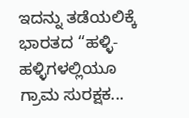ಇದನ್ನು ತಡೆಯಲಿಕ್ಕೆ ಭಾರತದ “ಹಳ್ಳಿ-ಹಳ್ಳಿಗಳಲ್ಲಿಯೂ ಗ್ರಾಮ ಸುರಕ್ಷಕ...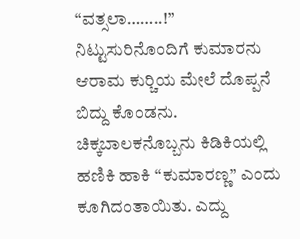“ವತ್ಸಲಾ……..!” ನಿಟ್ಟುಸುರಿನೊಂದಿಗೆ ಕುಮಾರನು ಆರಾಮ ಕುರ್‍ಚಿಯ ಮೇಲೆ ದೊಪ್ಪನೆ ಬಿದ್ದು ಕೊಂಡನು. ಚಿಕ್ಕಬಾಲಕನೊಬ್ಬನು ಕಿಡಿಕಿಯಲ್ಲಿ ಹಣಿಕಿ ಹಾಕಿ “ಕುಮಾರಣ್ಣ” ಎಂದು ಕೂಗಿದಂತಾಯಿತು. ಎದ್ದು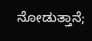ನೋಡುತ್ತಾನೆ;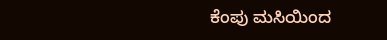ಕೆಂಪು ಮಸಿಯಿಂದ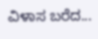ವಿಳಾಸ ಬರೆದ...